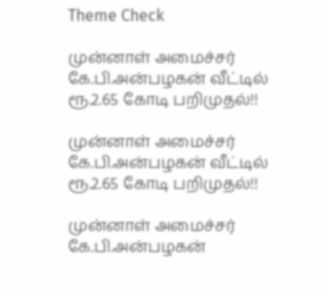Theme Check

முன்னாள் அமைச்சர் கே.பி.அன்பழகன் வீட்டில் ரூ.2.65 கோடி பறிமுதல்!!

முன்னாள் அமைச்சர் கே.பி.அன்பழகன் வீட்டில் ரூ.2.65 கோடி பறிமுதல்!!

முன்னாள் அமைச்சர் கே.பி.அன்பழகன்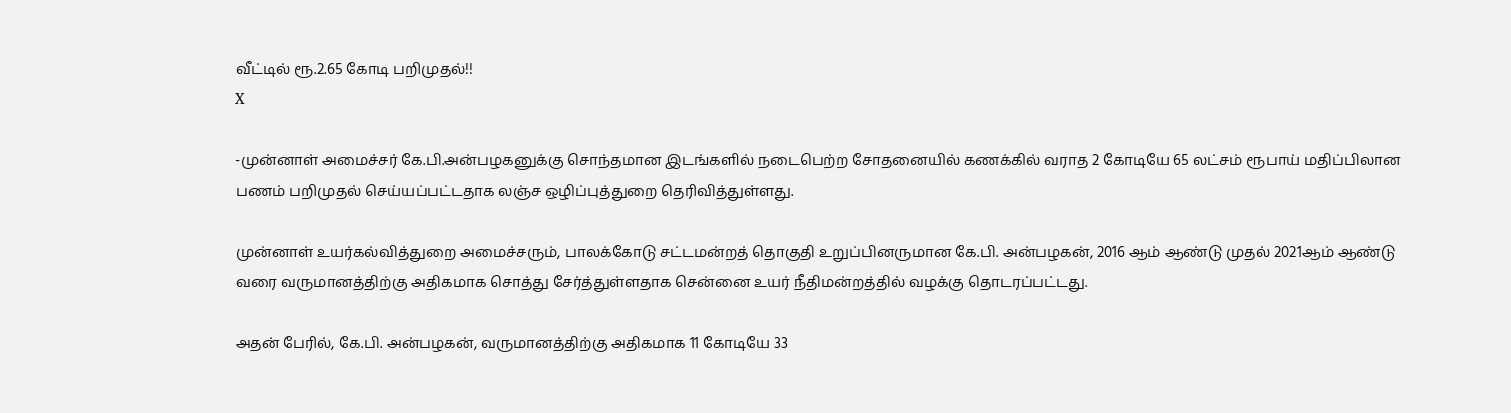வீட்டில் ரூ.2.65 கோடி பறிமுதல்!!
X

-முன்னாள் அமைச்சர் கே.பி.அன்பழகனுக்கு சொந்தமான இடங்களில் நடைபெற்ற சோதனையில் கணக்கில் வராத 2 கோடியே 65 லட்சம் ரூபாய் மதிப்பிலான பணம் பறிமுதல் செய்யப்பட்டதாக லஞ்ச ஒழிப்புத்துறை தெரிவித்துள்ளது.

முன்னாள் உயர்கல்வித்துறை அமைச்சரும், பாலக்கோடு சட்டமன்றத் தொகுதி உறுப்பினருமான கே.பி. அன்பழகன், 2016 ஆம் ஆண்டு முதல் 2021ஆம் ஆண்டு வரை வருமானத்திற்கு அதிகமாக சொத்து சேர்த்துள்ளதாக சென்னை உயர் நீதிமன்றத்தில் வழக்கு தொடரப்பட்டது.

அதன் பேரில், கே.பி. அன்பழகன், வருமானத்திற்கு அதிகமாக 11 கோடியே 33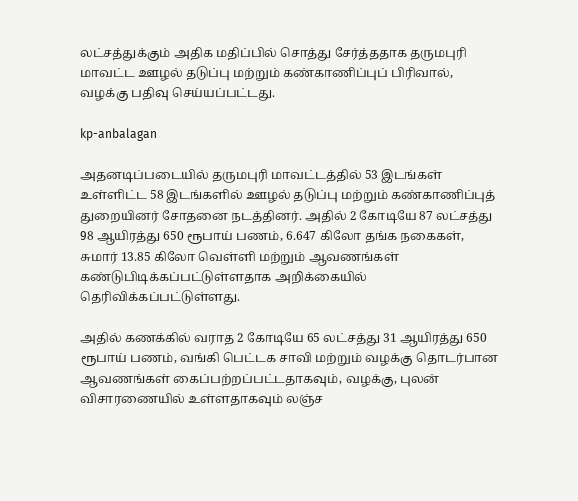லட்சத்துக்கும் அதிக மதிப்பில் சொத்து சேர்த்ததாக தருமபுரி மாவட்ட ஊழல் தடுப்பு மற்றும் கண்காணிப்புப் பிரிவால், வழக்கு பதிவு செய்யப்பட்டது.

kp-anbalagan

அதனடிப்படையில் தருமபுரி மாவட்டத்தில் 53 இடங்கள் உள்ளிட்ட 58 இடங்களில் ஊழல் தடுப்பு மற்றும் கண்காணிப்புத் துறையினர் சோதனை நடத்தினர். அதில் 2 கோடியே 87 லட்சத்து 98 ஆயிரத்து 650 ரூபாய் பணம், 6.647 கிலோ தங்க நகைகள், சுமார் 13.85 கிலோ வெள்ளி மற்றும் ஆவணங்கள் கண்டுபிடிக்கப்பட்டுள்ளதாக அறிக்கையில் தெரிவிக்கப்பட்டுள்ளது.

அதில் கணக்கில் வராத 2 கோடியே 65 லட்சத்து 31 ஆயிரத்து 650 ரூபாய் பணம், வங்கி பெட்டக சாவி மற்றும் வழக்கு தொடர்பான ஆவணங்கள் கைப்பற்றப்பட்டதாகவும், வழக்கு, புலன் விசாரணையில் உள்ளதாகவும் லஞ்ச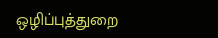ஒழிப்புத்துறை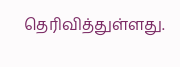தெரிவித்துள்ளது.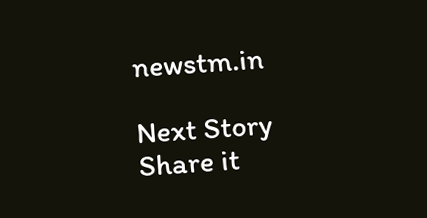newstm.in

Next Story
Share it